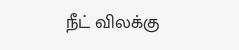நீட் விலக்கு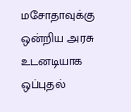மசோதாவுக்கு ஒன்றிய அரசு உடனடியாக ஒப்புதல்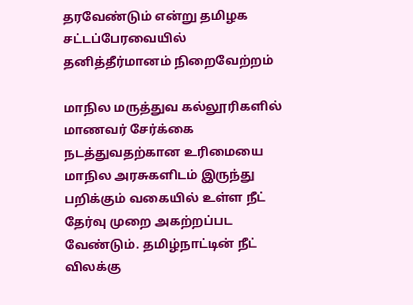தரவேண்டும் என்று தமிழக சட்டப்பேரவையில் தனித்தீர்மானம் நிறைவேற்றம்

மாநில மருத்துவ கல்லூரிகளில் மாணவர் சேர்க்கை நடத்துவதற்கான உரிமையை மாநில அரசுகளிடம் இருந்து பறிக்கும் வகையில் உள்ள நீட் தேர்வு முறை அகற்றப்பட வேண்டும். தமிழ்நாட்டின் நீட் விலக்கு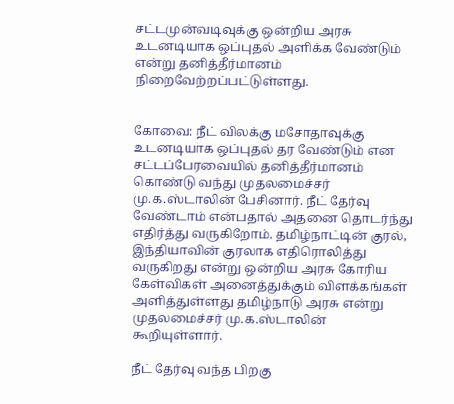சட்டமுன்வடிவுக்கு ஒன்றிய அரசு உடனடியாக ஒப்புதல் அளிக்க வேண்டும் என்று தனித்தீர்மானம் நிறைவேற்றப்பட்டுள்ளது.


கோவை: நீட் விலக்கு மசோதாவுக்கு உடனடியாக ஒப்புதல் தர வேண்டும் என சட்டப்பேரவையில் தனித்தீர்மானம் கொண்டு வந்து முதலமைச்சர் மு.க.ஸ்டாலின் பேசினார். நீட் தேர்வு வேண்டாம் என்பதால் அதனை தொடர்ந்து எதிர்த்து வருகிறோம். தமிழ்நாட்டின் குரல், இந்தியாவின் குரலாக எதிரொலித்து வருகிறது என்று ஒன்றிய அரசு கோரிய கேள்விகள் அனைத்துக்கும் விளக்கங்கள் அளித்துள்ளது தமிழ்நாடு அரசு என்று முதலமைச்சர் மு.க.ஸ்டாலின் கூறியுள்ளார்.

நீட் தேர்வு வந்த பிறகு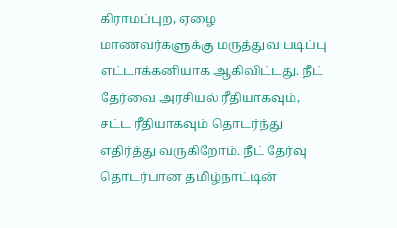கிராமப்புற, ஏழை மாணவர்களுக்கு மருத்துவ படிப்பு எட்டாக்கனியாக ஆகிவிட்டது. நீட் தேர்வை அரசியல் ரீதியாகவும், சட்ட ரீதியாகவும் தொடர்ந்து எதிர்த்து வருகிறோம். நீட் தேர்வு தொடர்பான தமிழ்நாட்டின்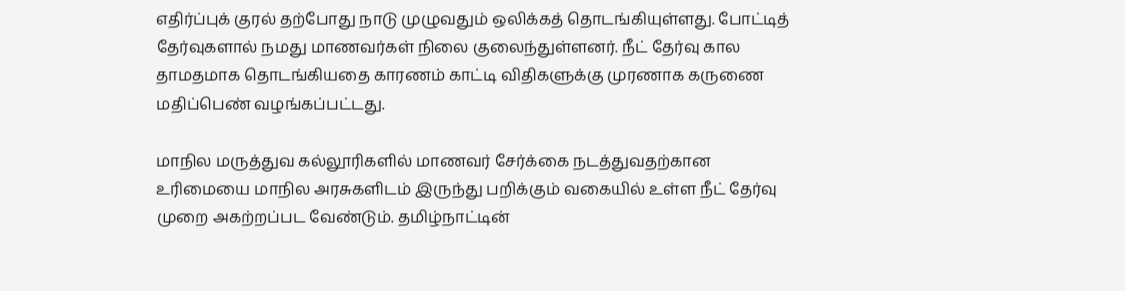எதிர்ப்புக் குரல் தற்போது நாடு முழுவதும் ஒலிக்கத் தொடங்கியுள்ளது. போட்டித் தேர்வுகளால் நமது மாணவர்கள் நிலை குலைந்துள்ளனர். நீட் தேர்வு கால தாமதமாக தொடங்கியதை காரணம் காட்டி விதிகளுக்கு முரணாக கருணை மதிப்பெண் வழங்கப்பட்டது.

மாநில மருத்துவ கல்லூரிகளில் மாணவர் சேர்க்கை நடத்துவதற்கான உரிமையை மாநில அரசுகளிடம் இருந்து பறிக்கும் வகையில் உள்ள நீட் தேர்வு முறை அகற்றப்பட வேண்டும். தமிழ்நாட்டின்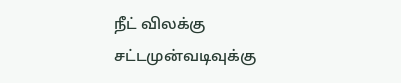நீட் விலக்கு சட்டமுன்வடிவுக்கு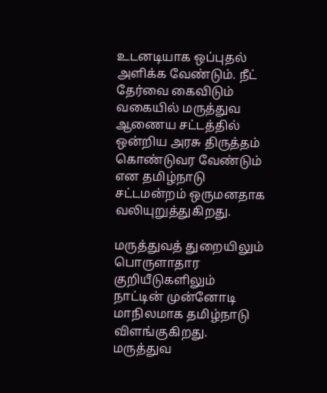உடனடியாக ஒப்புதல் அளிக்க வேண்டும். நீட் தேர்வை கைவிடும் வகையில் மருத்துவ ஆணைய சட்டத்தில் ஒன்றிய அரசு திருத்தம் கொண்டுவர வேண்டும் என தமிழ்நாடு சட்டமன்றம் ஒருமனதாக வலியுறுத்துகிறது.

மருத்துவத் துறையிலும் பொருளாதார குறியீடுகளிலும் நாட்டின் முன்னோடி மாநிலமாக தமிழ்நாடு விளங்குகிறது. மருத்துவ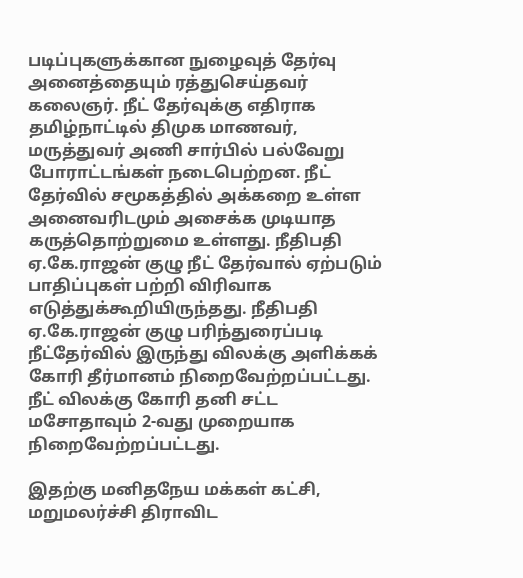படிப்புகளுக்கான நுழைவுத் தேர்வு அனைத்தையும் ரத்துசெய்தவர் கலைஞர். நீட் தேர்வுக்கு எதிராக தமிழ்நாட்டில் திமுக மாணவர், மருத்துவர் அணி சார்பில் பல்வேறு போராட்டங்கள் நடைபெற்றன. நீட் தேர்வில் சமூகத்தில் அக்கறை உள்ள அனைவரிடமும் அசைக்க முடியாத கருத்தொற்றுமை உள்ளது. நீதிபதி ஏ.கே.ராஜன் குழு நீட் தேர்வால் ஏற்படும் பாதிப்புகள் பற்றி விரிவாக எடுத்துக்கூறியிருந்தது. நீதிபதி ஏ.கே.ராஜன் குழு பரிந்துரைப்படி நீட்தேர்வில் இருந்து விலக்கு அளிக்கக் கோரி தீர்மானம் நிறைவேற்றப்பட்டது. நீட் விலக்கு கோரி தனி சட்ட மசோதாவும் 2-வது முறையாக நிறைவேற்றப்பட்டது.

இதற்கு மனிதநேய மக்கள் கட்சி, மறுமலர்ச்சி திராவிட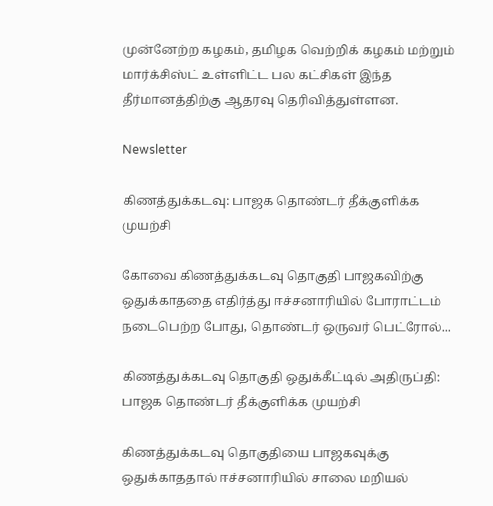முன்னேற்ற கழகம், தமிழக வெற்றிக் கழகம் மற்றும் மார்க்சிஸ்ட் உள்ளிட்ட பல கட்சிகள் இந்த தீர்மானத்திற்கு ஆதரவு தெரிவித்துள்ளன.

Newsletter

கிணத்துக்கடவு: பாஜக தொண்டர் தீக்குளிக்க முயற்சி

கோவை கிணத்துக்கடவு தொகுதி பாஜகவிற்கு ஒதுக்காததை எதிர்த்து ஈச்சனாரியில் போராட்டம் நடைபெற்ற போது, தொண்டர் ஒருவர் பெட்ரோல்...

கிணத்துக்கடவு தொகுதி ஒதுக்கீட்டில் அதிருப்தி: பாஜக தொண்டர் தீக்குளிக்க முயற்சி

கிணத்துக்கடவு தொகுதியை பாஜகவுக்கு ஒதுக்காததால் ஈச்சனாரியில் சாலை மறியல்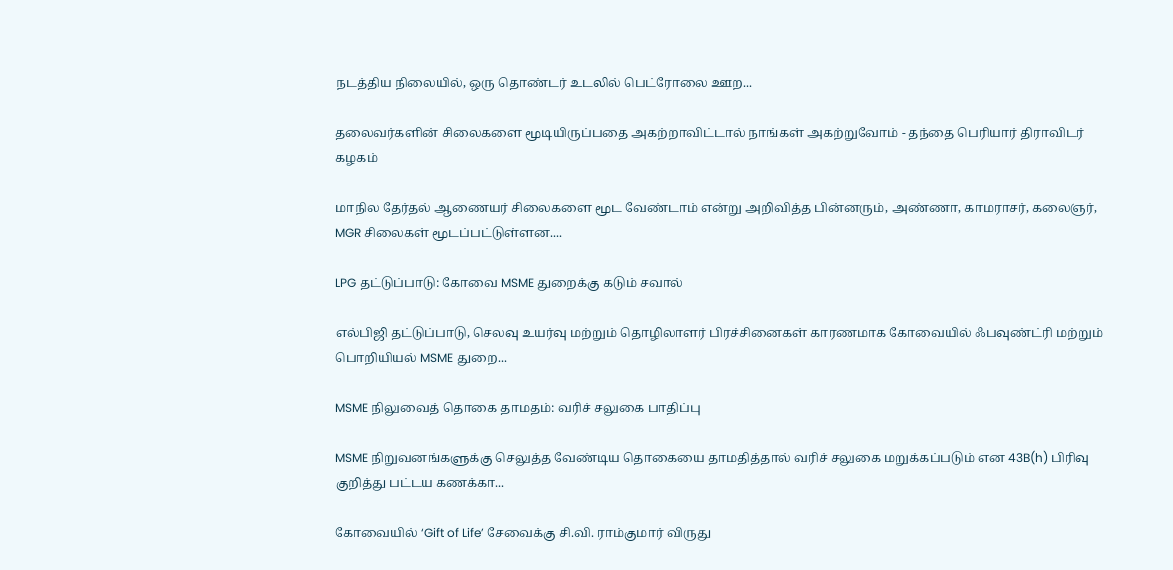நடத்திய நிலையில், ஒரு தொண்டர் உடலில் பெட்ரோலை ஊற...

தலைவர்களின் சிலைகளை மூடியிருப்பதை அகற்றாவிட்டால் நாங்கள் அகற்றுவோம் - தந்தை பெரியார் திராவிடர் கழகம்

மாநில தேர்தல் ஆணையர் சிலைகளை மூட வேண்டாம் என்று அறிவித்த பின்னரும், அண்ணா, காமராசர், கலைஞர், MGR சிலைகள் மூடப்பட்டுள்ளன....

LPG தட்டுப்பாடு: கோவை MSME துறைக்கு கடும் சவால்

எல்பிஜி தட்டுப்பாடு, செலவு உயர்வு மற்றும் தொழிலாளர் பிரச்சினைகள் காரணமாக கோவையில் ஃபவுண்ட்ரி மற்றும் பொறியியல் MSME துறை...

MSME நிலுவைத் தொகை தாமதம்: வரிச் சலுகை பாதிப்பு

MSME நிறுவனங்களுக்கு செலுத்த வேண்டிய தொகையை தாமதித்தால் வரிச் சலுகை மறுக்கப்படும் என 43B(h) பிரிவு குறித்து பட்டய கணக்கா...

கோவையில் ‘Gift of Life’ சேவைக்கு சி.வி. ராம்குமார் விருது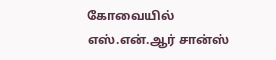கோவையில் எஸ்.என்.ஆர் சான்ஸ்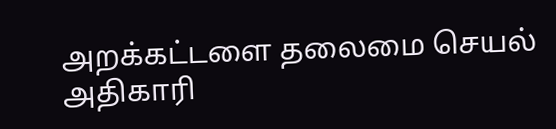அறக்கட்டளை தலைமை செயல் அதிகாரி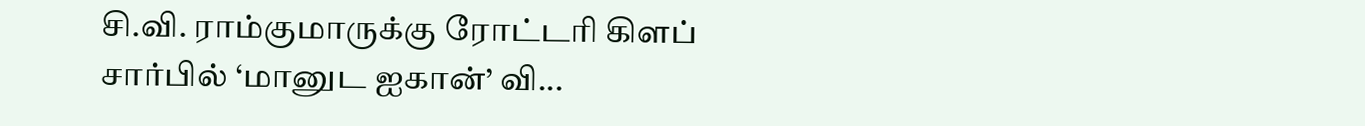சி.வி. ராம்குமாருக்கு ரோட்டரி கிளப் சார்பில் ‘மானுட ஐகான்’ வி...